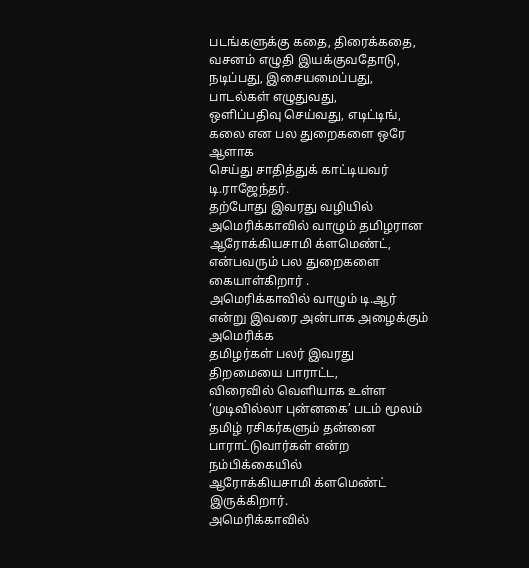படங்களுக்கு கதை, திரைக்கதை, வசனம் எழுதி இயக்குவதோடு, நடிப்பது, இசையமைப்பது, பாடல்கள் எழுதுவது,
ஒளிப்பதிவு செய்வது, எடிட்டிங், கலை என பல துறைகளை ஒரே ஆளாக
செய்து சாதித்துக் காட்டியவர் டி.ராஜேந்தர்.
தற்போது இவரது வழியில் அமெரிக்காவில் வாழும் தமிழரான ஆரோக்கியசாமி க்ளமெண்ட், என்பவரும் பல துறைகளை கையாள்கிறார் .
அமெரிக்காவில் வாழும் டி.ஆர் என்று இவரை அன்பாக அழைக்கும் அமெரிக்க
தமிழர்கள் பலர் இவரது திறமையை பாராட்ட,
விரைவில் வெளியாக உள்ள ‘முடிவில்லா புன்னகை’ படம் மூலம்
தமிழ் ரசிகர்களும் தன்னை பாராட்டுவார்கள் என்ற நம்பிக்கையில்
ஆரோக்கியசாமி க்ளமெண்ட் இருக்கிறார்.
அமெரிக்காவில்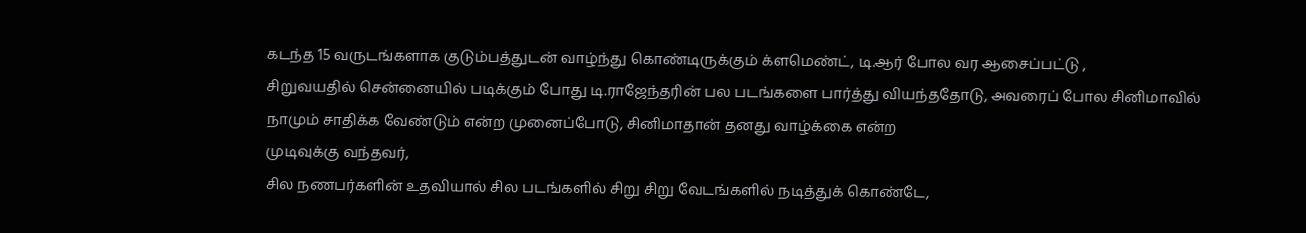கடந்த 15 வருடங்களாக குடும்பத்துடன் வாழ்ந்து கொண்டிருக்கும் க்ளமெண்ட், டி.ஆர் போல வர ஆசைப்பட்டு ,
சிறுவயதில் சென்னையில் படிக்கும் போது டி.ராஜேந்தரின் பல படங்களை பார்த்து வியந்ததோடு, அவரைப் போல சினிமாவில்
நாமும் சாதிக்க வேண்டும் என்ற முனைப்போடு, சினிமாதான் தனது வாழ்க்கை என்ற
முடிவுக்கு வந்தவர்,
சில நணபர்களின் உதவியால் சில படங்களில் சிறு சிறு வேடங்களில் நடித்துக் கொண்டே,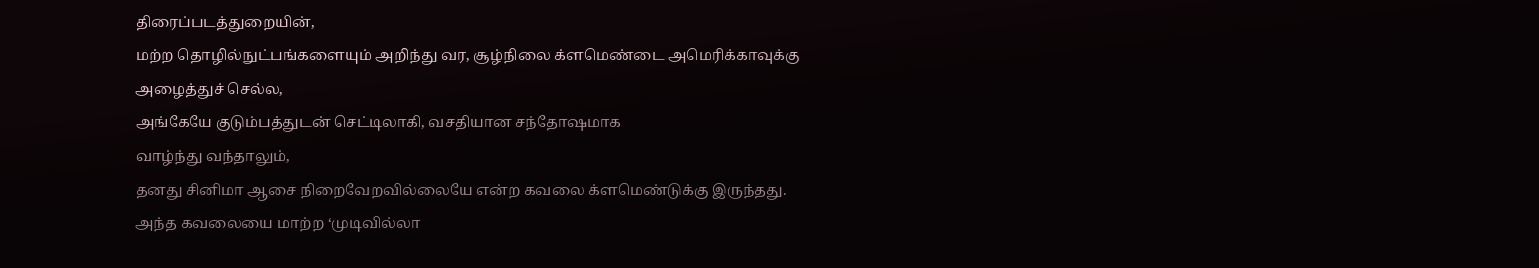திரைப்படத்துறையின்,
மற்ற தொழில்நுட்பங்களையும் அறிந்து வர, சூழ்நிலை க்ளமெண்டை அமெரிக்காவுக்கு
அழைத்துச் செல்ல,
அங்கேயே குடும்பத்துடன் செட்டிலாகி, வசதியான சந்தோஷமாக
வாழ்ந்து வந்தாலும்,
தனது சினிமா ஆசை நிறைவேறவில்லையே என்ற கவலை க்ளமெண்டுக்கு இருந்தது.
அந்த கவலையை மாற்ற ‘முடிவில்லா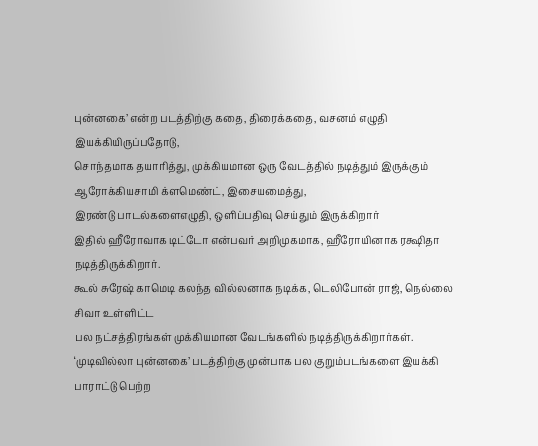புன்னகை’ என்ற படத்திற்கு கதை, திரைக்கதை, வசனம் எழுதி இயக்கியிருப்பதோடு,
சொந்தமாக தயாரித்து, முக்கியமான ஒரு வேடத்தில் நடித்தும் இருக்கும்
ஆரோக்கியசாமி க்ளமெண்ட், இசையமைத்து,
இரண்டு பாடல்களைஎழுதி, ஒளிப்பதிவு செய்தும் இருக்கிறார்
இதில் ஹீரோவாக டிட்டோ என்பவர் அறிமுகமாக, ஹீரோயினாக ரக்ஷிதா நடித்திருக்கிறார்.
கூல் சுரேஷ் காமெடி கலந்த வில்லனாக நடிக்க, டெலிபோன் ராஜ், நெல்லை சிவா உள்ளிட்ட
பல நட்சத்திரங்கள் முக்கியமான வேடங்களில் நடித்திருக்கிறார்கள்.
‘முடிவில்லா புன்னகை’ படத்திற்கு முன்பாக பல குறும்படங்களை இயக்கி
பாராட்டு பெற்ற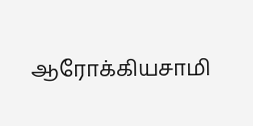ஆரோக்கியசாமி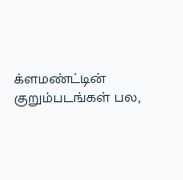க்ளமண்ட்டின் குறும்படங்கள் பல,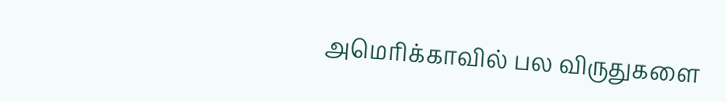அமெரிக்காவில் பல விருதுகளை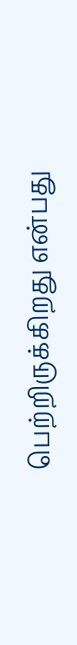பெற்றிருக்கிறது என்பது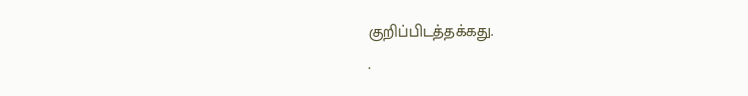குறிப்பிடத்தக்கது.
.